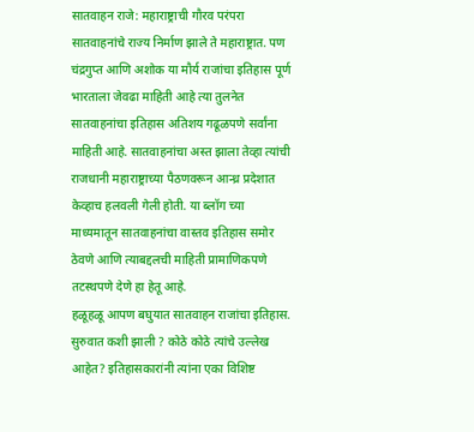सातवाहन राजे: महाराष्ट्राची गौरव परंपरा
सातवाहनांचे राज्य निर्माण झाले ते महाराष्ट्रात. पण चंद्रगुप्त आणि अशोक या मौर्य राजांचा इतिहास पूर्ण भारताला जेवढा माहिती आहे त्या तुलनेत सातवाहनांचा इतिहास अतिशय गढूळपणे सर्वांना माहिती आहे. सातवाहनांचा अस्त झाला तेव्हा त्यांची राजधानी महाराष्ट्राच्या पैठणवरून आन्ध्र प्रदेशात केव्हाच हलवली गेली होती. या ब्लॉग च्या माध्यमातून सातवाहनांचा वास्तव इतिहास समोर ठेवणे आणि त्याबद्दलची माहिती प्रामाणिकपणे तटस्थपणे देणे हा हेतू आहे.
हळूहळू आपण बघुयात सातवाहन राजांचा इतिहास. सुरुवात कशी झाली ? कोठे कोठे त्यांचे उल्लेख आहेत? इतिहासकारांनी त्यांना एका विशिष्ट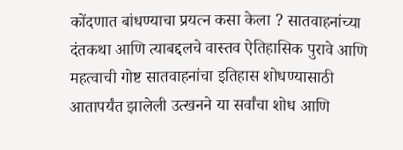कोंदणात बांधण्याचा प्रयत्न कसा केला ? सातवाहनांच्या दंतकथा आणि त्याबद्दलचे वास्तव ऐतिहासिक पुरावे आणि महत्वाची गोष्ट सातवाहनांचा इतिहास शोधण्यासाठी आतापर्यंत झालेली उत्खनने या सर्वांचा शोध आणि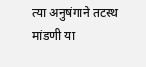त्या अनुषंगाने तटस्थ मांडणी या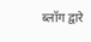ब्लॉग द्वारे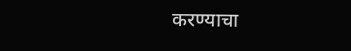करण्याचा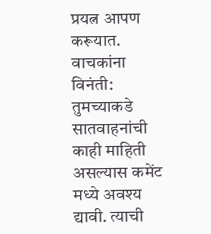प्रयत्न आपण करूयात.
वाचकांना विनंती: तुमच्याकडे सातवाहनांची काही माहिती असल्यास कमेंट मध्ये अवश्य द्यावी. त्याची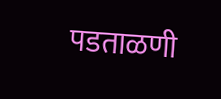पडताळणी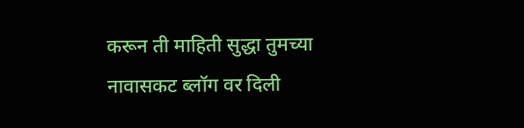करून ती माहिती सुद्धा तुमच्या नावासकट ब्लॉग वर दिली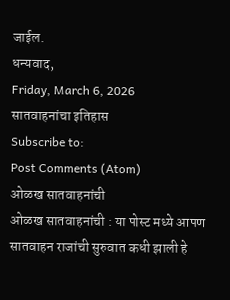जाईल.
धन्यवाद,
Friday, March 6, 2026
सातवाहनांचा इतिहास
Subscribe to:
Post Comments (Atom)
ओळख सातवाहनांची
ओळख सातवाहनांची : या पोस्ट मध्ये आपण सातवाहन राजांची सुरुवात कधी झाली हे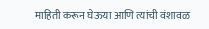माहिती करून घेऊया आणि त्यांची वंशावळ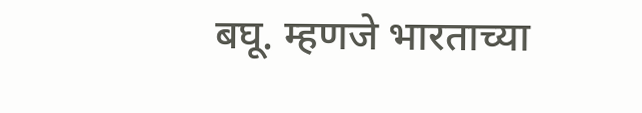बघू. म्हणजे भारताच्या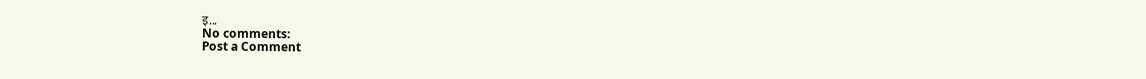इ...
No comments:
Post a Comment